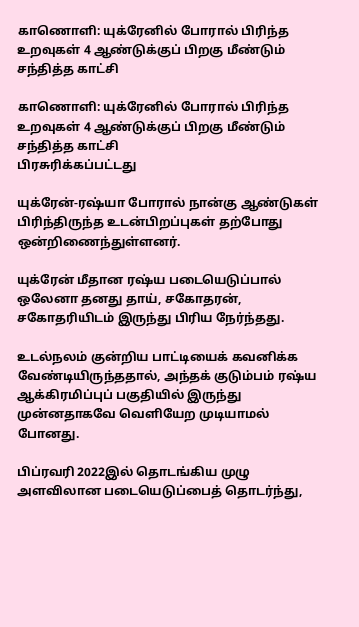காணொளி: யுக்ரேனில் போரால் பிரிந்த உறவுகள் 4 ஆண்டுக்குப் பிறகு மீண்டும் சந்தித்த காட்சி

காணொளி: யுக்ரேனில் போரால் பிரிந்த உறவுகள் 4 ஆண்டுக்குப் பிறகு மீண்டும் சந்தித்த காட்சி
பிரசுரிக்கப்பட்டது

யுக்ரேன்-ரஷ்யா போரால் நான்கு ஆண்டுகள் பிரிந்திருந்த உடன்பிறப்புகள் தற்போது ஒன்றிணைந்துள்ளனர்.

யுக்ரேன் மீதான ரஷ்ய படையெடுப்பால் ஒலேனா தனது தாய், சகோதரன், சகோதரியிடம் இருந்து பிரிய நேர்ந்தது.

உடல்நலம் குன்றிய பாட்டியைக் கவனிக்க வேண்டியிருந்ததால், அந்தக் குடும்பம் ரஷ்ய ஆக்கிரமிப்புப் பகுதியில் இருந்து முன்னதாகவே வெளியேற முடியாமல் போனது.

பிப்ரவரி 2022இல் தொடங்கிய முழு அளவிலான படையெடுப்பைத் தொடர்ந்து,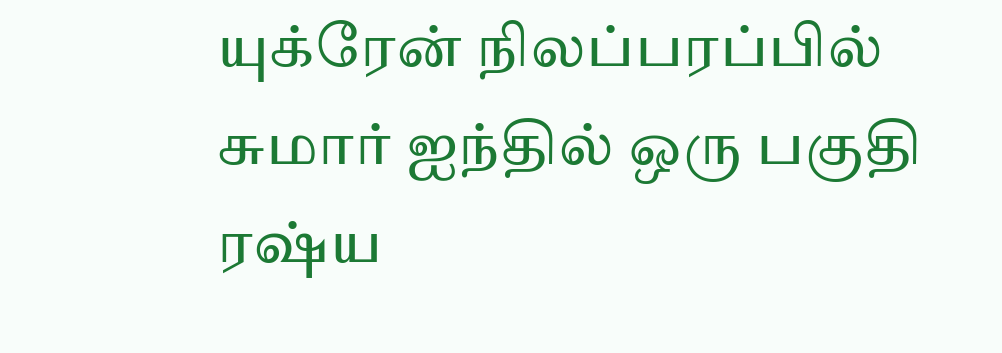யுக்ரேன் நிலப்பரப்பில் சுமார் ஐந்தில் ஒரு பகுதி ரஷ்ய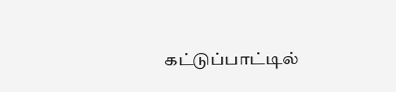கட்டுப்பாட்டில்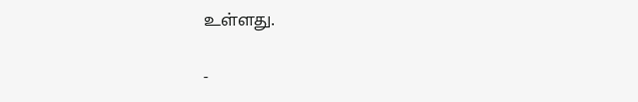உள்ளது.

-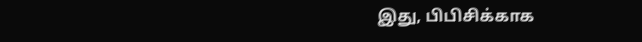இது, பிபிசிக்காக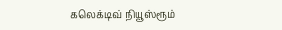கலெக்டிவ் நியூஸ்ரூம்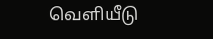வெளியீடு